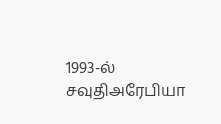1993-ல் சவுதிஅரேபியா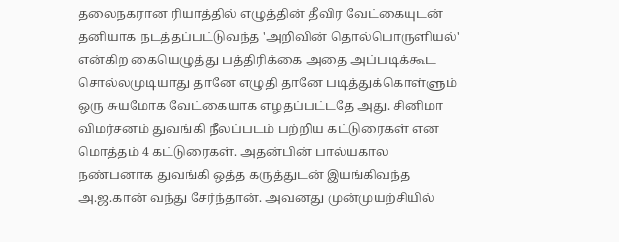தலைநகரான ரியாத்தில் எழுத்தின் தீவிர வேட்கையுடன் தனியாக நடத்தப்பட்டுவந்த 'அறிவின் தொல்பொருளியல்' என்கிற கையெழுத்து பத்திரிக்கை அதை அப்படிக்கூட சொல்லமுடியாது தானே எழுதி தானே படித்துக்கொள்ளும் ஒரு சுயமோக வேட்கையாக எழதப்பட்டதே அது. சினிமா விமர்சனம் துவங்கி நீலப்படம் பற்றிய கட்டுரைகள் என மொத்தம் 4 கட்டுரைகள். அதன்பின் பால்யகால நண்பனாக துவங்கி ஒத்த கருத்துடன் இயங்கிவந்த அ.ஜ.கான் வந்து சேர்ந்தான். அவனது முன்முயற்சியில்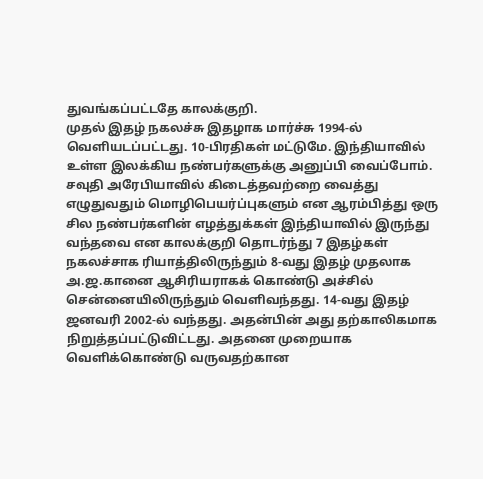துவங்கப்பட்டதே காலக்குறி.
முதல் இதழ் நகலச்சு இதழாக மார்ச்சு 1994-ல் வெளியடப்பட்டது. 10-பிரதிகள் மட்டுமே. இந்தியாவில் உள்ள இலக்கிய நண்பர்களுக்கு அனுப்பி வைப்போம். சவுதி அரேபியாவில் கிடைத்தவற்றை வைத்து எழுதுவதும் மொழிபெயர்ப்புகளும் என ஆரம்பித்து ஒரு சில நண்பர்களின் எழத்துக்கள் இந்தியாவில் இருந்து வந்தவை என காலக்குறி தொடர்ந்து 7 இதழ்கள் நகலச்சாக ரியாத்திலிருந்தும் 8-வது இதழ் முதலாக அ.ஜ.கானை ஆசிரியராகக் கொண்டு அச்சில் சென்னையிலிருந்தும் வெளிவந்தது. 14-வது இதழ் ஜனவரி 2002-ல் வந்தது. அதன்பின் அது தற்காலிகமாக நிறுத்தப்பட்டுவிட்டது. அதனை முறையாக வெளிக்கொண்டு வருவதற்கான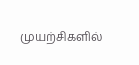முயற்சிகளில்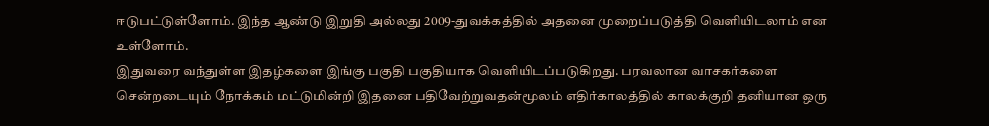ஈடுபட்டுள்ளோம். இந்த ஆண்டு இறுதி அல்லது 2009-துவக்கத்தில் அதனை முறைப்படுத்தி வெளியிடலாம் என உள்ளோம்.
இதுவரை வந்துள்ள இதழ்களை இங்கு பகுதி பகுதியாக வெளியிடப்படுகிறது. பரவலான வாசகர்களை சென்றடையும் நோக்கம் மட்டுமின்றி இதனை பதிவேற்றுவதன்மூலம் எதிர்காலத்தில் காலக்குறி தனியான ஒரு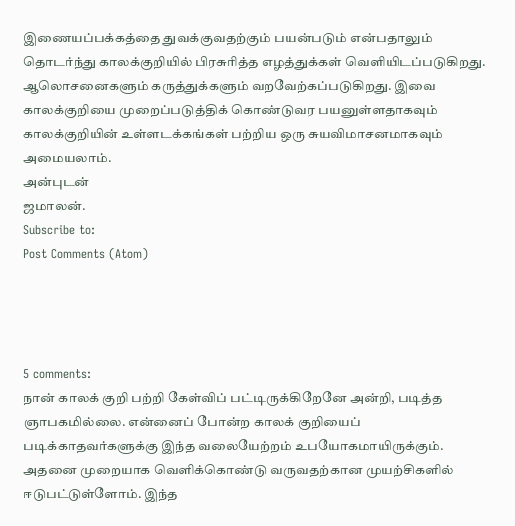இணையப்பக்கத்தை துவக்குவதற்கும் பயன்படும் என்பதாலும் தொடர்ந்து காலக்குறியில் பிரசுரித்த எழத்துக்கள் வெளியிடப்படுகிறது.
ஆலொசனைகளும் கருத்துக்களும் வறவேற்கப்படுகிறது. இவை காலக்குறியை முறைப்படுத்திக் கொண்டுவர பயனுள்ளதாகவும் காலக்குறியின் உள்ளடக்கங்கள் பற்றிய ஒரு சுயவிமாசனமாகவும் அமையலாம்.
அன்புடன்
ஜமாலன்.
Subscribe to:
Post Comments (Atom)




5 comments:
நான் காலக் குறி பற்றி கேள்விப் பட்டிருக்கிறேனே அன்றி, படித்த ஞாபகமில்லை. என்னைப் போன்ற காலக் குறியைப் படிக்காதவர்களுக்கு இந்த வலையேற்றம் உபயோகமாயிருக்கும்.
அதனை முறையாக வெளிக்கொண்டு வருவதற்கான முயற்சிகளில் ஈடுபட்டுள்ளோம். இந்த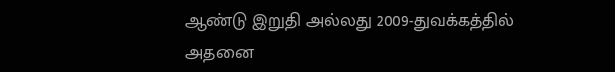ஆண்டு இறுதி அல்லது 2009-துவக்கத்தில் அதனை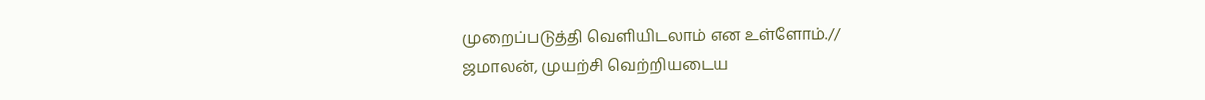முறைப்படுத்தி வெளியிடலாம் என உள்ளோம்.//
ஜமாலன், முயற்சி வெற்றியடைய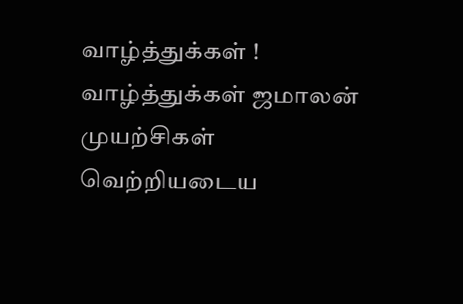வாழ்த்துக்கள் !
வாழ்த்துக்கள் ஜமாலன்
முயற்சிகள் வெற்றியடைய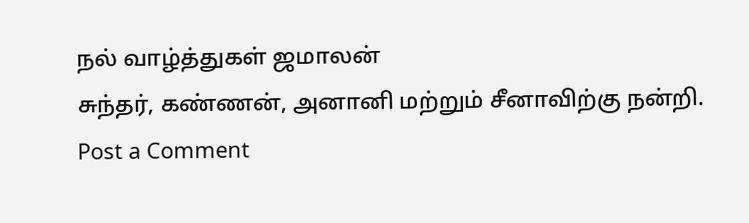நல் வாழ்த்துகள் ஜமாலன்
சுந்தர், கண்ணன், அனானி மற்றும் சீனாவிற்கு நன்றி.
Post a Comment